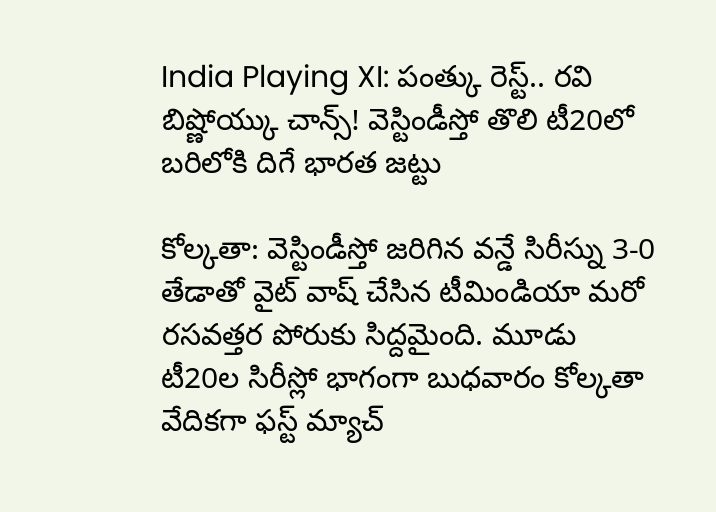India Playing XI: పంత్కు రెస్ట్.. రవి బిష్ణోయ్కు చాన్స్! వెస్టిండీస్తో తొలి టీ20లో బరిలోకి దిగే భారత జట్టు

కోల్కతా: వెస్టిండీస్తో జరిగిన వన్డే సిరీస్ను 3-0 తేడాతో వైట్ వాష్ చేసిన టీమిండియా మరో రసవత్తర పోరుకు సిద్దమైంది. మూడు టీ20ల సిరీస్లో భాగంగా బుధవారం కోల్కతా వేదికగా ఫస్ట్ మ్యాచ్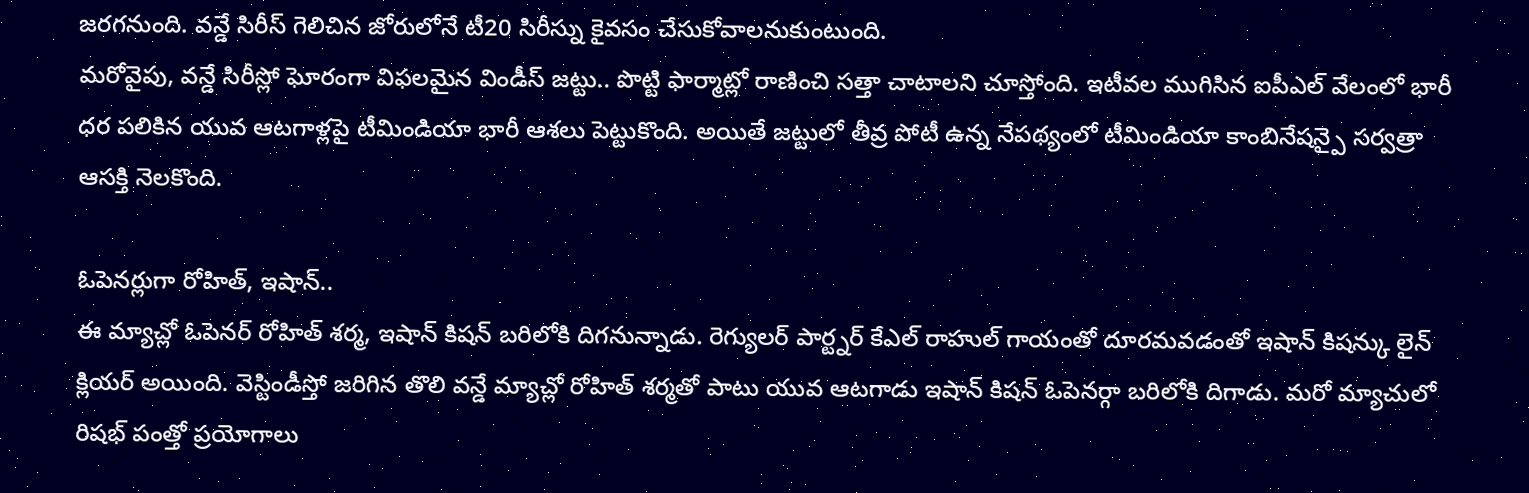జరగనుంది. వన్డే సిరీస్ గెలిచిన జోరులోనే టీ20 సిరీస్ను కైవసం చేసుకోవాలనుకుంటుంది.
మరోవైపు, వన్డే సిరీస్లో ఘోరంగా విఫలమైన విండీస్ జట్టు.. పొట్టి ఫార్మాట్లో రాణించి సత్తా చాటాలని చూస్తోంది. ఇటీవల ముగిసిన ఐపీఎల్ వేలంలో భారీ ధర పలికిన యువ ఆటగాళ్లపై టీమిండియా భారీ ఆశలు పెట్టుకొంది. అయితే జట్టులో తీవ్ర పోటీ ఉన్న నేపథ్యంలో టీమిండియా కాంబినేషన్పై సర్వత్రా ఆసక్తి నెలకొంది.

ఓపెనర్లుగా రోహిత్, ఇషాన్..
ఈ మ్యాచ్లో ఓపెనర్ రోహిత్ శర్మ, ఇషాన్ కిషన్ బరిలోకి దిగనున్నాడు. రెగ్యులర్ పార్ట్నర్ కేఎల్ రాహుల్ గాయంతో దూరమవడంతో ఇషాన్ కిషన్కు లైన్ క్లియర్ అయింది. వెస్టిండీస్తో జరిగిన తొలి వన్డే మ్యాచ్లో రోహిత్ శర్మతో పాటు యువ ఆటగాడు ఇషాన్ కిషన్ ఓపెనర్గా బరిలోకి దిగాడు. మరో మ్యాచులో రిషభ్ పంత్తో ప్రయోగాలు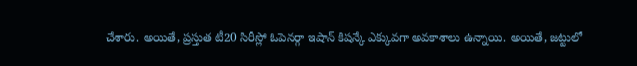చేశారు. అయితే, ప్రస్తుత టీ20 సిరీస్లో ఓపెనర్గా ఇషాన్ కిషన్కే ఎక్కువగా అవకాశాలు ఉన్నాయి. అయితే, జట్టులో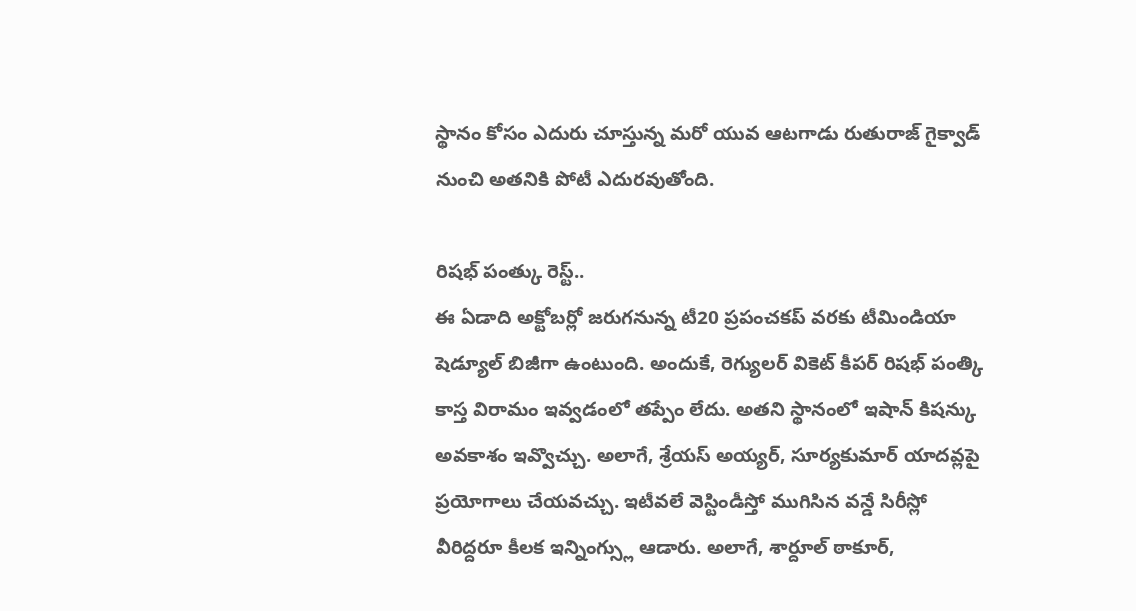స్థానం కోసం ఎదురు చూస్తున్న మరో యువ ఆటగాడు రుతురాజ్ గైక్వాడ్ నుంచి అతనికి పోటీ ఎదురవుతోంది.

రిషభ్ పంత్కు రెస్ట్..
ఈ ఏడాది అక్టోబర్లో జరుగనున్న టీ20 ప్రపంచకప్ వరకు టీమిండియా షెడ్యూల్ బిజీగా ఉంటుంది. అందుకే, రెగ్యులర్ వికెట్ కీపర్ రిషభ్ పంత్కి కాస్త విరామం ఇవ్వడంలో తప్పేం లేదు. అతని స్థానంలో ఇషాన్ కిషన్కు అవకాశం ఇవ్వొచ్చు. అలాగే, శ్రేయస్ అయ్యర్, సూర్యకుమార్ యాదవ్లపై ప్రయోగాలు చేయవచ్చు. ఇటీవలే వెస్టిండీస్తో ముగిసిన వన్డే సిరీస్లో వీరిద్దరూ కీలక ఇన్నింగ్స్లు ఆడారు. అలాగే, శార్దూల్ ఠాకూర్,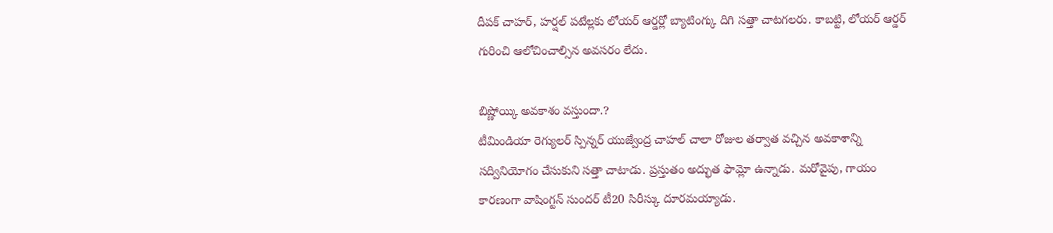దీపక్ చాహర్, హర్షల్ పటేల్లకు లోయర్ ఆర్డర్లో బ్యాటింగ్కు దిగి సత్తా చాటగలరు. కాబట్టి, లోయర్ ఆర్డర్ గురించి ఆలోచించాల్సిన అవసరం లేదు.

బిష్ణోయ్కి అవకాశం వస్తుందా.?
టీమిండియా రెగ్యులర్ స్పిన్నర్ యుజ్వేంద్ర చాహల్ చాలా రోజుల తర్వాత వచ్చిన అవకాశాన్ని సద్వినియోగం చేసుకుని సత్తా చాటాడు. ప్రస్తుతం అద్భుత ఫామ్లో ఉన్నాడు. మరోవైపు, గాయం కారణంగా వాషింగ్టన్ సుందర్ టీ20 సిరీస్కు దూరమయ్యాడు.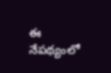ఈ నేపథ్యంలో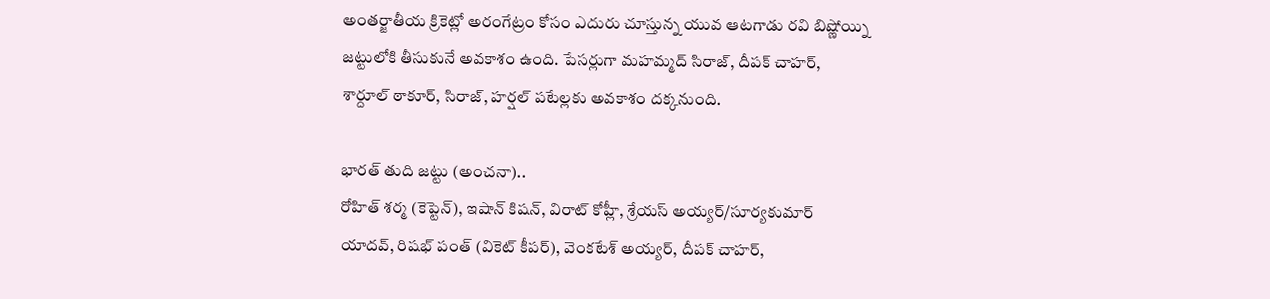అంతర్జాతీయ క్రికెట్లో అరంగేట్రం కోసం ఎదురు చూస్తున్న యువ ఆటగాడు రవి బిష్ణోయ్ని జట్టులోకి తీసుకునే అవకాశం ఉంది. పేసర్లుగా మహమ్మద్ సిరాజ్, దీపక్ చాహర్, శార్దూల్ ఠాకూర్, సిరాజ్, హర్షల్ పటేల్లకు అవకాశం దక్కనుంది.

భారత్ తుది జట్టు (అంచనా)..
రోహిత్ శర్మ (కెప్టెన్), ఇషాన్ కిషన్, విరాట్ కోహ్లీ, శ్రేయస్ అయ్యర్/సూర్యకుమార్ యాదవ్, రిషభ్ పంత్ (వికెట్ కీపర్), వెంకటేశ్ అయ్యర్, దీపక్ చాహర్,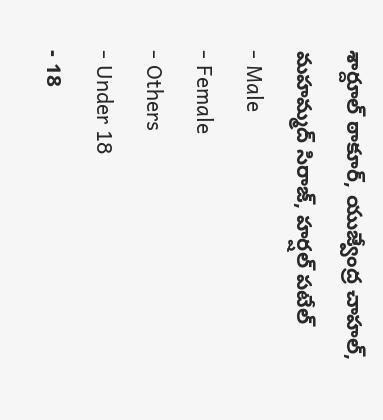శార్దూల్ ఠాకూర్, యుజ్వేంద్ర చాహల్, మహమ్మద్ సిరాజ్, హర్షల్ పటేల్
- Male
- Female
- Others
- Under 18
- 18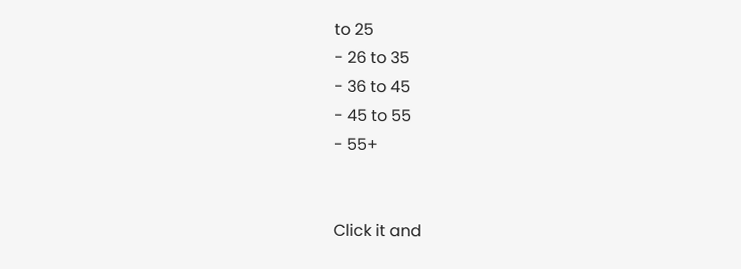to 25
- 26 to 35
- 36 to 45
- 45 to 55
- 55+


Click it and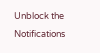Unblock the Notifications